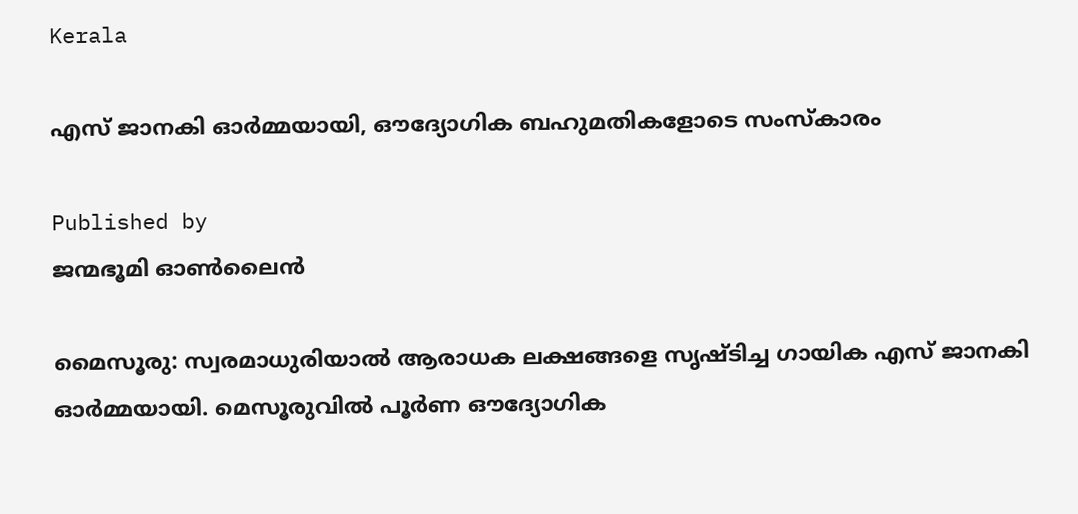Kerala

എസ് ജാനകി ഓര്‍മ്മയായി, ഔദ്യോഗിക ബഹുമതികളോടെ സംസ്‌കാരം

Published by
ജന്മഭൂമി ഓണ്‍ലൈന്‍

മൈസൂരു: സ്വരമാധുരിയാല്‍ ആരാധക ലക്ഷങ്ങളെ സൃഷ്ടിച്ച ഗായിക എസ് ജാനകി ഓര്‍മ്മയായി. മെസൂരുവില്‍ പൂര്‍ണ ഔദ്യോഗിക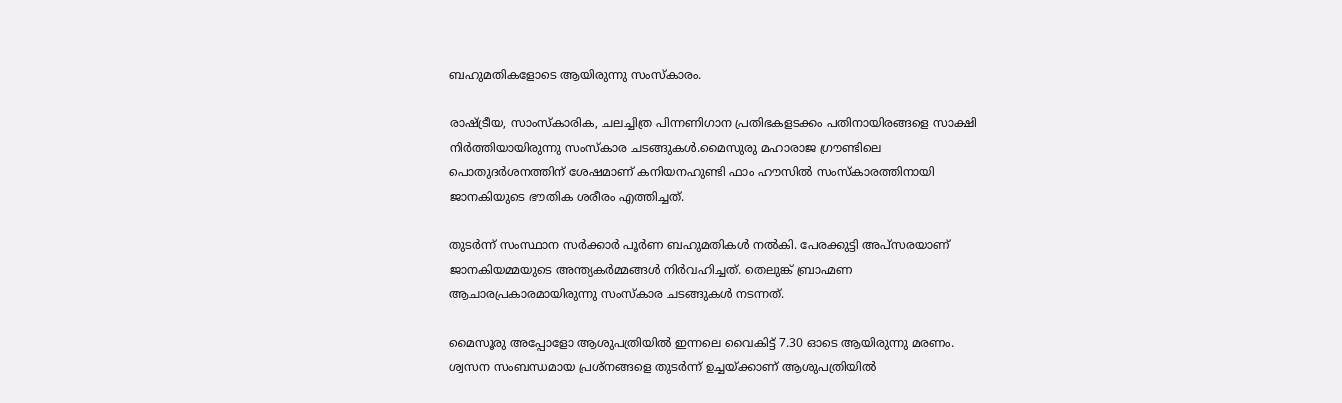ബഹുമതികളോടെ ആയിരുന്നു സംസ്‌കാരം.

രാഷ്‌ട്രീയ, സാംസ്‌കാരിക, ചലച്ചിത്ര പിന്നണിഗാന പ്രതിഭകളടക്കം പതിനായിരങ്ങളെ സാക്ഷി നിര്‍ത്തിയായിരുന്നു സംസ്‌കാര ചടങ്ങുകള്‍.മൈസുരു മഹാരാജ ഗ്രൗണ്ടിലെ പൊതുദര്‍ശനത്തിന് ശേഷമാണ് കനിയനഹുണ്ടി ഫാം ഹൗസില്‍ സംസ്‌കാരത്തിനായി ജാനകിയുടെ ഭൗതിക ശരീരം എത്തിച്ചത്.

തുടര്‍ന്ന് സംസ്ഥാന സര്‍ക്കാര്‍ പൂര്‍ണ ബഹുമതികള്‍ നല്‍കി. പേരക്കുട്ടി അപ്‌സരയാണ് ജാനകിയമ്മയുടെ അന്ത്യകര്‍മ്മങ്ങള്‍ നിര്‍വഹിച്ചത്. തെലുങ്ക് ബ്രാഹ്മണ ആചാരപ്രകാരമായിരുന്നു സംസ്‌കാര ചടങ്ങുകള്‍ നടന്നത്.

മൈസൂരു അപ്പോളോ ആശുപത്രിയില്‍ ഇന്നലെ വൈകിട്ട് 7.30 ഓടെ ആയിരുന്നു മരണം. ശ്വസന സംബന്ധമായ പ്രശ്‌നങ്ങളെ തുടര്‍ന്ന് ഉച്ചയ്‌ക്കാണ് ആശുപത്രിയില്‍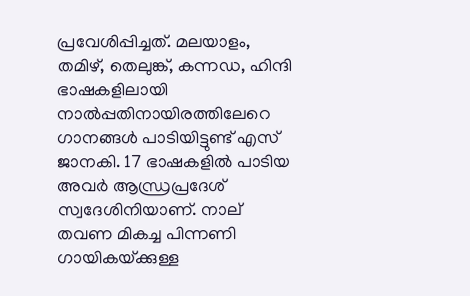പ്രവേശിപ്പിച്ചത്. മലയാളം, തമിഴ്, തെലുങ്ക്, കന്നഡ, ഹിന്ദി ഭാഷകളിലായി നാല്‍പ്പതിനായിരത്തിലേറെ ഗാനങ്ങള്‍ പാടിയിട്ടുണ്ട് എസ് ജാനകി. 17 ഭാഷകളില്‍ പാടിയ അവര്‍ ആന്ധ്രപ്രദേശ് സ്വദേശിനിയാണ്. നാല് തവണ മികച്ച പിന്നണി ഗായികയ്‌ക്കുള്ള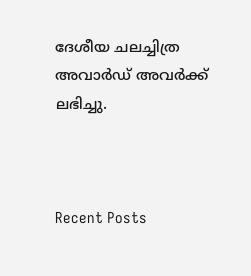ദേശീയ ചലച്ചിത്ര അവാര്‍ഡ് അവര്‍ക്ക് ലഭിച്ചു.



Recent Posts